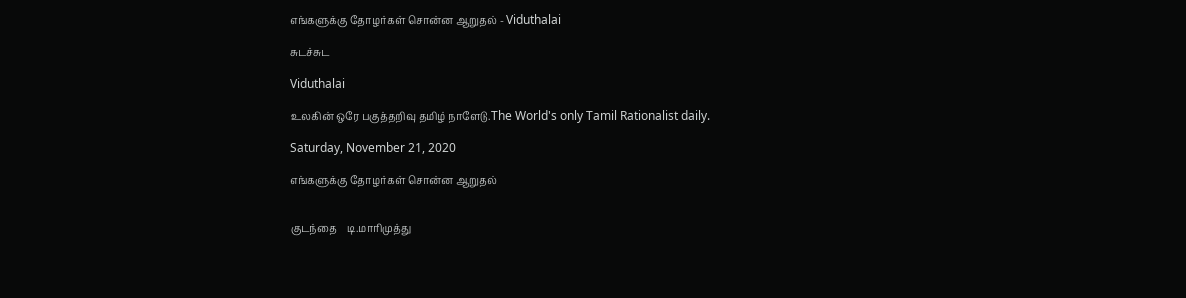எங்களுக்கு தோழர்கள் சொன்ன ஆறுதல் - Viduthalai

சுடச்சுட

Viduthalai

உலகின் ஒரே பகுத்தறிவு தமிழ் நாளேடு.The World's only Tamil Rationalist daily.

Saturday, November 21, 2020

எங்களுக்கு தோழர்கள் சொன்ன ஆறுதல்


குடந்தை    டி.மாரிமுத்து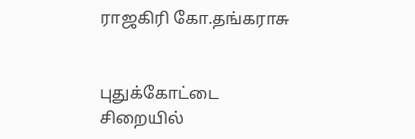ராஜகிரி கோ.தங்கராசு


புதுக்கோட்டை சிறையில்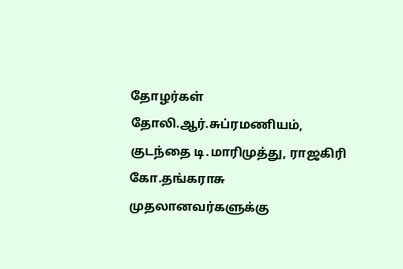தோழர்கள் தோலி.ஆர்.சுப்ரமணியம், குடந்தை டி.மாரிமுத்து, ராஜகிரி கோ.தங்கராசு முதலானவர்களுக்கு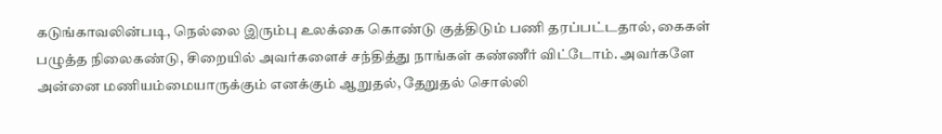கடுங்காவலின்படி, நெல்லை இரும்பு உலக்கை கொண்டு குத்திடும் பணி தரப்பட்டதால், கைகள் பழுத்த நிலைகண்டு, சிறையில் அவர்களைச் சந்தித்து நாங்கள் கண்ணீர் விட்டோம். அவர்களே அன்னை மணியம்மையாருக்கும் எனக்கும் ஆறுதல், தேறுதல் சொல்லி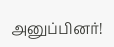அனுப்பினர்!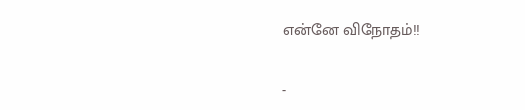என்னே விநோதம்!!


-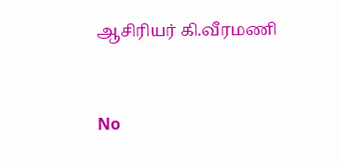ஆசிரியர் கி.வீரமணி


No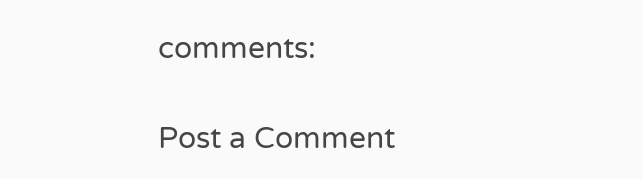comments:

Post a Comment